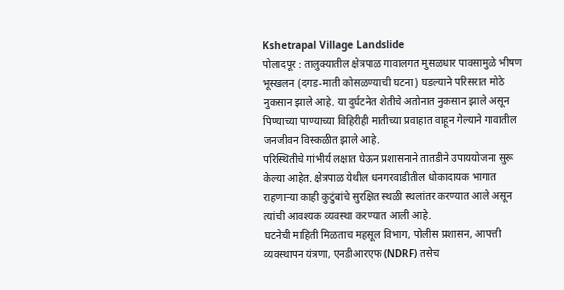Kshetrapal Village Landslide
पोलादपूर : तालुक्यातील क्षेत्रपाळ गावालगत मुसळधार पावसामुळे भीषण भूस्खलन (दगड-माती कोसळण्याची घटना) घडल्याने परिसरात मोठे नुकसान झाले आहे. या दुर्घटनेत शेतीचे अतोनात नुकसान झाले असून पिण्याच्या पाण्याच्या विहिरीही मातीच्या प्रवाहात वाहून गेल्याने गावातील जनजीवन विस्कळीत झाले आहे.
परिस्थितीचे गांभीर्य लक्षात घेऊन प्रशासनाने तातडीने उपाययोजना सुरू केल्या आहेत. क्षेत्रपाळ येथील धनगरवाडीतील धोकादायक भागात राहणाऱ्या काही कुटुंबांचे सुरक्षित स्थळी स्थलांतर करण्यात आले असून त्यांची आवश्यक व्यवस्था करण्यात आली आहे.
घटनेची माहिती मिळताच महसूल विभाग, पोलीस प्रशासन, आपत्ती व्यवस्थापन यंत्रणा, एनडीआरएफ (NDRF) तसेच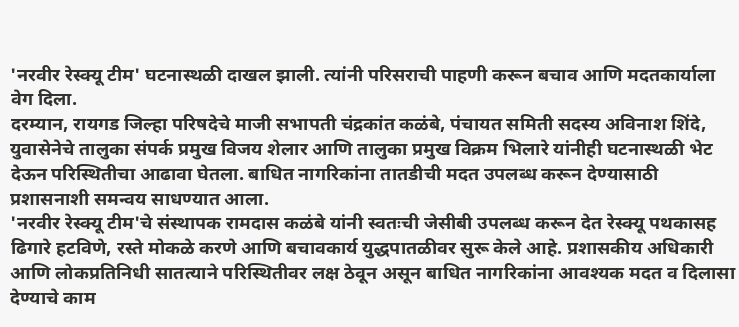'नरवीर रेस्क्यू टीम' घटनास्थळी दाखल झाली. त्यांनी परिसराची पाहणी करून बचाव आणि मदतकार्याला वेग दिला.
दरम्यान, रायगड जिल्हा परिषदेचे माजी सभापती चंद्रकांत कळंबे, पंचायत समिती सदस्य अविनाश शिंदे, युवासेनेचे तालुका संपर्क प्रमुख विजय शेलार आणि तालुका प्रमुख विक्रम भिलारे यांनीही घटनास्थळी भेट देऊन परिस्थितीचा आढावा घेतला. बाधित नागरिकांना तातडीची मदत उपलब्ध करून देण्यासाठी प्रशासनाशी समन्वय साधण्यात आला.
'नरवीर रेस्क्यू टीम'चे संस्थापक रामदास कळंबे यांनी स्वतःची जेसीबी उपलब्ध करून देत रेस्क्यू पथकासह ढिगारे हटविणे, रस्ते मोकळे करणे आणि बचावकार्य युद्धपातळीवर सुरू केले आहे. प्रशासकीय अधिकारी आणि लोकप्रतिनिधी सातत्याने परिस्थितीवर लक्ष ठेवून असून बाधित नागरिकांना आवश्यक मदत व दिलासा देण्याचे काम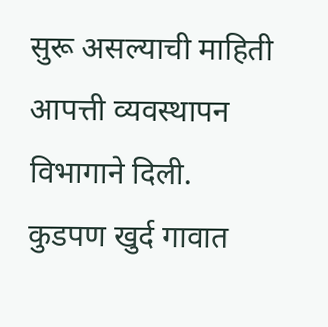सुरू असल्याची माहिती आपत्ती व्यवस्थापन विभागाने दिली.
कुडपण खुर्द गावात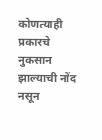कोणत्याही प्रकारचे नुकसान झाल्याची नोंद नसून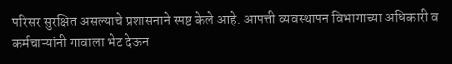परिसर सुरक्षित असल्याचे प्रशासनाने स्पष्ट केले आहे. आपत्ती व्यवस्थापन विभागाच्या अधिकारी व कर्मचाऱ्यांनी गावाला भेट देऊन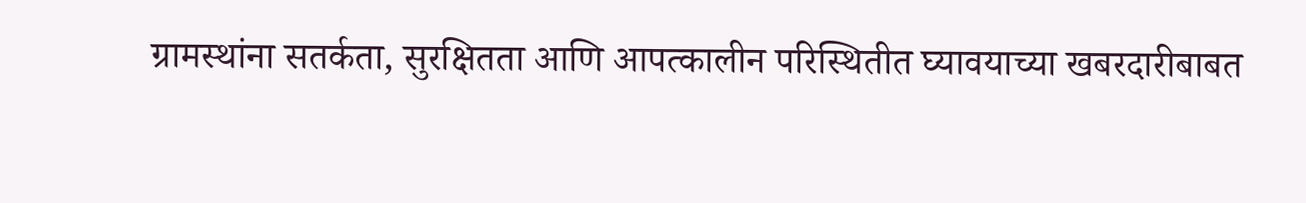ग्रामस्थांना सतर्कता, सुरक्षितता आणि आपत्कालीन परिस्थितीत घ्यावयाच्या खबरदारीबाबत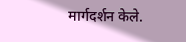मार्गदर्शन केले.